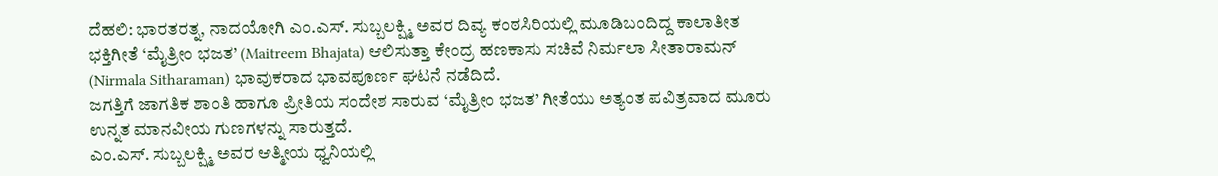ದೆಹಲಿ: ಭಾರತರತ್ನ, ನಾದಯೋಗಿ ಎಂ.ಎಸ್. ಸುಬ್ಬಲಕ್ಷ್ಮಿ ಅವರ ದಿವ್ಯ ಕಂಠಸಿರಿಯಲ್ಲಿ ಮೂಡಿಬಂದಿದ್ದ ಕಾಲಾತೀತ ಭಕ್ತಿಗೀತೆ ‘ಮೈತ್ರೀಂ ಭಜತ’ (Maitreem Bhajata) ಆಲಿಸುತ್ತಾ ಕೇಂದ್ರ ಹಣಕಾಸು ಸಚಿವೆ ನಿರ್ಮಲಾ ಸೀತಾರಾಮನ್ (Nirmala Sitharaman) ಭಾವುಕರಾದ ಭಾವಪೂರ್ಣ ಘಟನೆ ನಡೆದಿದೆ.
ಜಗತ್ತಿಗೆ ಜಾಗತಿಕ ಶಾಂತಿ ಹಾಗೂ ಪ್ರೀತಿಯ ಸಂದೇಶ ಸಾರುವ ‘ಮೈತ್ರೀಂ ಭಜತ’ ಗೀತೆಯು ಅತ್ಯಂತ ಪವಿತ್ರವಾದ ಮೂರು ಉನ್ನತ ಮಾನವೀಯ ಗುಣಗಳನ್ನು ಸಾರುತ್ತದೆ.
ಎಂ.ಎಸ್. ಸುಬ್ಬಲಕ್ಷ್ಮಿ ಅವರ ಆತ್ಮೀಯ ಧ್ವನಿಯಲ್ಲಿ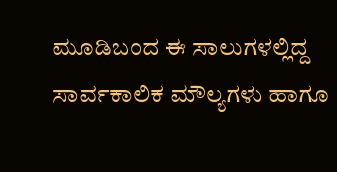ಮೂಡಿಬಂದ ಈ ಸಾಲುಗಳಲ್ಲಿದ್ದ ಸಾರ್ವಕಾಲಿಕ ಮೌಲ್ಯಗಳು ಹಾಗೂ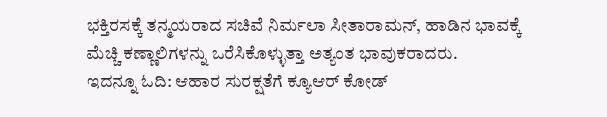ಭಕ್ತಿರಸಕ್ಕೆ ತನ್ಮಯರಾದ ಸಚಿವೆ ನಿರ್ಮಲಾ ಸೀತಾರಾಮನ್, ಹಾಡಿನ ಭಾವಕ್ಕೆ ಮೆಚ್ಚಿ ಕಣ್ಣಾಲಿಗಳನ್ನು ಒರೆಸಿಕೊಳ್ಳುತ್ತಾ ಅತ್ಯಂತ ಭಾವುಕರಾದರು.
ಇದನ್ನೂ ಓದಿ: ಆಹಾರ ಸುರಕ್ಷತೆಗೆ ಕ್ಯೂಆರ್ ಕೋಡ್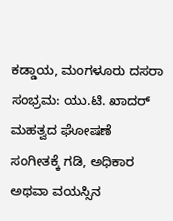ಕಡ್ಡಾಯ, ಮಂಗಳೂರು ದಸರಾ ಸಂಭ್ರಮ: ಯು.ಟಿ. ಖಾದರ್ ಮಹತ್ವದ ಘೋಷಣೆ
ಸಂಗೀತಕ್ಕೆ ಗಡಿ, ಅಧಿಕಾರ ಅಥವಾ ವಯಸ್ಸಿನ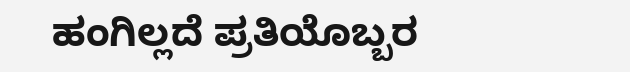ಹಂಗಿಲ್ಲದೆ ಪ್ರತಿಯೊಬ್ಬರ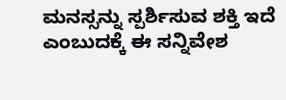ಮನಸ್ಸನ್ನು ಸ್ಪರ್ಶಿಸುವ ಶಕ್ತಿ ಇದೆ ಎಂಬುದಕ್ಕೆ ಈ ಸನ್ನಿವೇಶ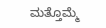ಮತ್ತೊಮ್ಮೆ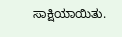ಸಾಕ್ಷಿಯಾಯಿತು.